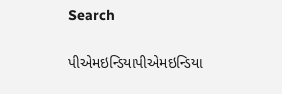Search

પીએમઇન્ડિયાપીએમઇન્ડિયા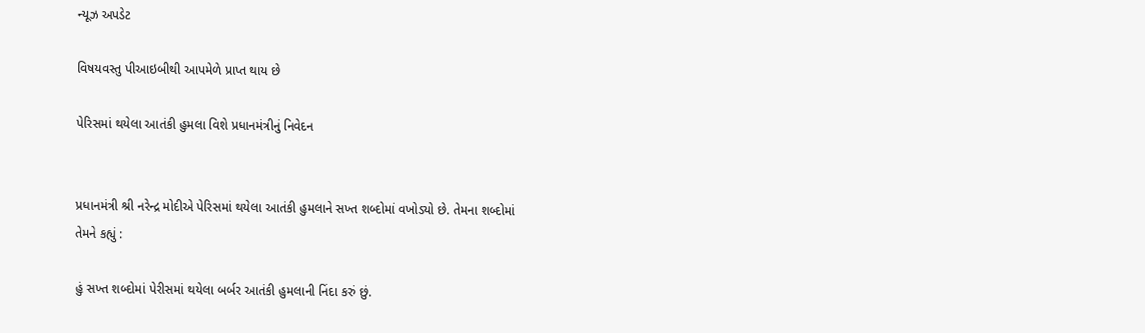ન્યૂઝ અપડેટ

વિષયવસ્તુ પીઆઇબીથી આપમેળે પ્રાપ્ત થાય છે

પેરિસમાં થયેલા આતંકી હુમલા વિશે પ્રધાનમંત્રીનું નિવેદન


પ્રધાનમંત્રી શ્રી નરેન્દ્ર મોદીએ પેરિસમાં થયેલા આતંકી હુમલાને સખ્ત શબ્દોમાં વખોડ્યો છે. તેમના શબ્દોમાં તેમને કહ્યું :

હું સખ્ત શબ્દોમાં પેરીસમાં થયેલા બર્બર આતંકી હુમલાની નિંદા કરું છું.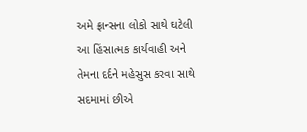અમે ફ્રાન્સના લોકો સાથે ઘટેલી આ હિંસાત્મક કાર્યવાહી અને તેમના દર્દને મહેસુસ કરવા સાથે સદમામાં છીએ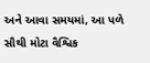અને આવા સમયમાં, આ પળે સૌથી મોટા વૈશ્વિક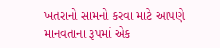ખતરાનો સામનો કરવા માટે આપણે માનવતાના રૂપમાં એક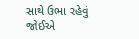સાથે ઉભા રહેવું જોઈએ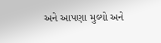અને આપણા મુલ્યો અને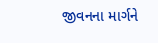જીવનના માર્ગને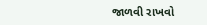જાળવી રાખવો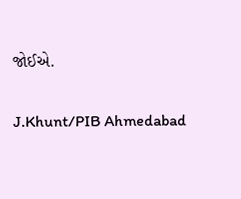જોઈએ.

J.Khunt/PIB Ahmedabad